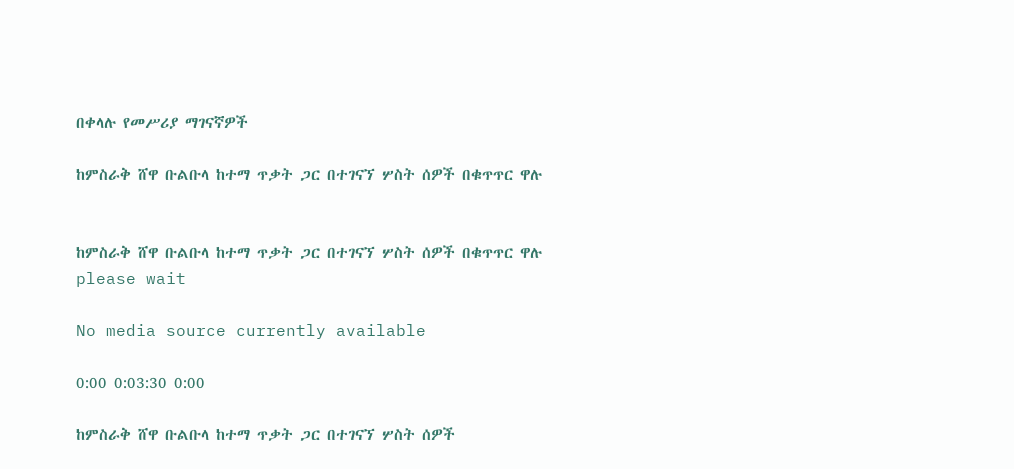በቀላሉ የመሥሪያ ማገናኛዎች

ከምስራቅ ሸዋ ቡልቡላ ከተማ ጥቃት ጋር በተገናኘ ሦስት ሰዎች በቁጥጥር ዋሉ


ከምስራቅ ሸዋ ቡልቡላ ከተማ ጥቃት ጋር በተገናኘ ሦስት ሰዎች በቁጥጥር ዋሉ
please wait

No media source currently available

0:00 0:03:30 0:00

ከምስራቅ ሸዋ ቡልቡላ ከተማ ጥቃት ጋር በተገናኘ ሦስት ሰዎች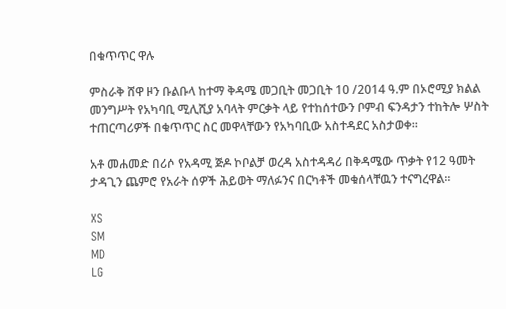በቁጥጥር ዋሉ

ምስራቅ ሸዋ ዞን ቡልቡላ ከተማ ቅዳሜ መጋቢት መጋቢት 10 /2014 ዓ.ም በኦሮሚያ ክልል መንግሥት የአካባቢ ሚሊሺያ አባላት ምርቃት ላይ የተከሰተውን ቦምብ ፍንዳታን ተከትሎ ሦስት ተጠርጣሪዎች በቁጥጥር ስር መዋላቸውን የአካባቢው አስተዳደር አስታወቀ።

አቶ መሐመድ በሪሶ የአዳሚ ጅዶ ኮቦልቻ ወረዳ አስተዳዳሪ በቅዳሜው ጥቃት የ12 ዓመት ታዳጊን ጨምሮ የአራት ሰዎች ሕይወት ማለፉንና በርካቶች መቁሰላቸዉን ተናግረዋል።

XS
SM
MD
LG